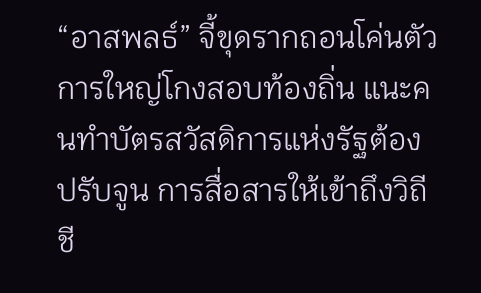“อาสพลธ์” จี้ขุดรากถอนโค่นตัวการใหญ่โกงสอบท้องถิ่น แนะคนทำบัตรสวัสดิการแห่งรัฐต้องปรับจูน การสื่อสารให้เข้าถึงวิถีชี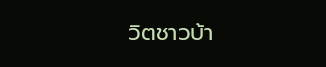วิตชาวบ้า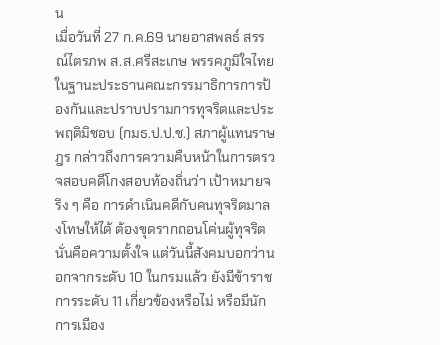น
เมื่อวันที่ 27 ก.ค.69 นายอาสพลธ์ สรรณ์ไตรภพ ส.ส.ศรีสะเกษ พรรคภูมิใจไทย ในฐานะประธานคณะกรรมาธิการการป้องกันและปราบปรามการทุจริตและประพฤติมิชอบ (กมธ.ป.ป.ช.) สภาผู้แทนราษฎร กล่าวถึงการความคืบหน้าในการตรวจสอบคดีโกงสอบท้องถิ่นว่า เป้าหมายจริง ๆ คือ การดำเนินคดีกับคนทุจริตมาลงโทษให้ได้ ต้องขุดรากถอนโค่นผู้ทุจริต นั่นคือความตั้งใจ แต่วันนี้สังคมบอกว่านอกจากระดับ 10 ในกรมแล้ว ยังมีข้าราชการระดับ 11 เกี่ยวข้องหรือไม่ หรือมีนักการเมือง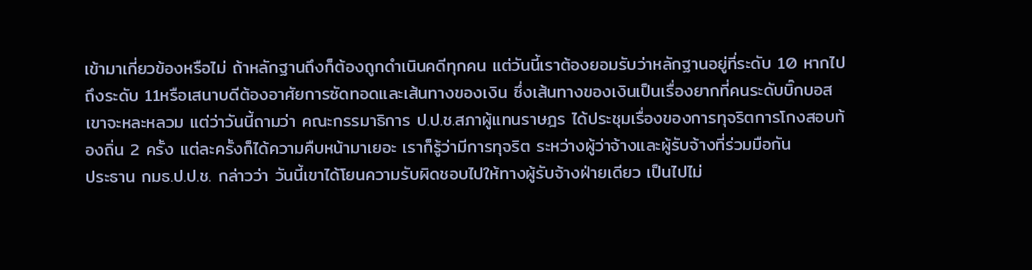เข้ามาเกี่ยวข้องหรือไม่ ถ้าหลักฐานถึงก็ต้องถูกดำเนินคดีทุกคน แต่วันนี้เราต้องยอมรับว่าหลักฐานอยู่ที่ระดับ 10 หากไปถึงระดับ 11หรือเสนาบดีต้องอาศัยการซัดทอดและเส้นทางของเงิน ซึ่งเส้นทางของเงินเป็นเรื่องยากที่คนระดับบิ๊กบอสเขาจะหละหลวม แต่ว่าวันนี้ถามว่า คณะกรรมาธิการ ป.ป.ช.สภาผู้แทนราษฎร ได้ประชุมเรื่องของการทุจริตการโกงสอบท้องถิ่น 2 ครั้ง แต่ละครั้งก็ได้ความคืบหน้ามาเยอะ เราก็รู้ว่ามีการทุจริต ระหว่างผู้ว่าจ้างและผู้รับจ้างที่ร่วมมือกัน
ประธาน กมธ.ป.ป.ช. กล่าวว่า วันนี้เขาได้โยนความรับผิดชอบไปให้ทางผู้รับจ้างฝ่ายเดียว เป็นไปไม่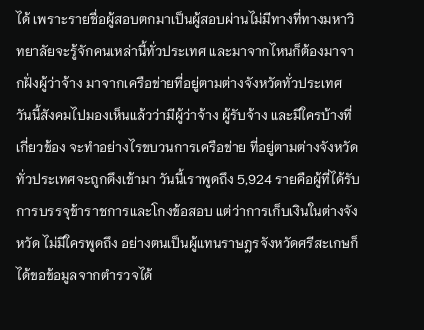ได้ เพราะรายชื่อผู้สอบตกมาเป็นผู้สอบผ่านไม่มีทางที่ทางมหาวิทยาลัยจะรู้จักคนเหล่านี้ทั่วประเทศ และมาจากไหนก็ต้องมาจากฝั่งผู้ว่าจ้าง มาจากเครือข่ายที่อยู่ตามต่างจังหวัดทั่วประเทศ วันนี้สังคมไปมองเห็นแล้วว่ามีผู้ว่าจ้าง ผู้รับจ้าง และมีใครบ้างที่เกี่ยวข้อง จะทำอย่างไรขบวนการเครือข่าย ที่อยู่ตามต่างจังหวัดทั่วประเทศจะถูกดึงเข้ามา วันนี้เราพูดถึง 5,924 รายคือผู้ที่ได้รับการบรรจุข้าราชการและโกงข้อสอบ แต่ว่าการเก็บเงินในต่างจังหวัด ไม่มีใครพูดถึง อย่างตนเป็นผู้แทนราษฎรจังหวัดศรีสะเกษก็ได้ขอข้อมูลจากตำรวจได้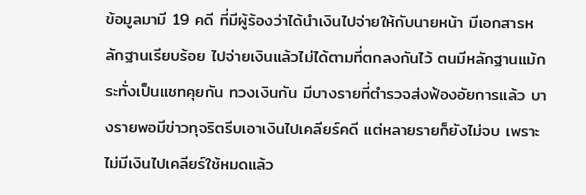ข้อมูลมามี 19 คดี ที่มีผู้ร้องว่าได้นำเงินไปจ่ายให้กับนายหน้า มีเอกสารหลักฐานเรียบร้อย ไปจ่ายเงินแล้วไม่ได้ตามที่ตกลงกันไว้ ตนมีหลักฐานแม้กระทั่งเป็นแชทคุยกัน ทวงเงินกัน มีบางรายที่ตำรวจส่งฟ้องอัยการแล้ว บางรายพอมีข่าวทุจริตรีบเอาเงินไปเคลียร์คดี แต่หลายรายก็ยังไม่จบ เพราะไม่มีเงินไปเคลียร์ใช้หมดแล้ว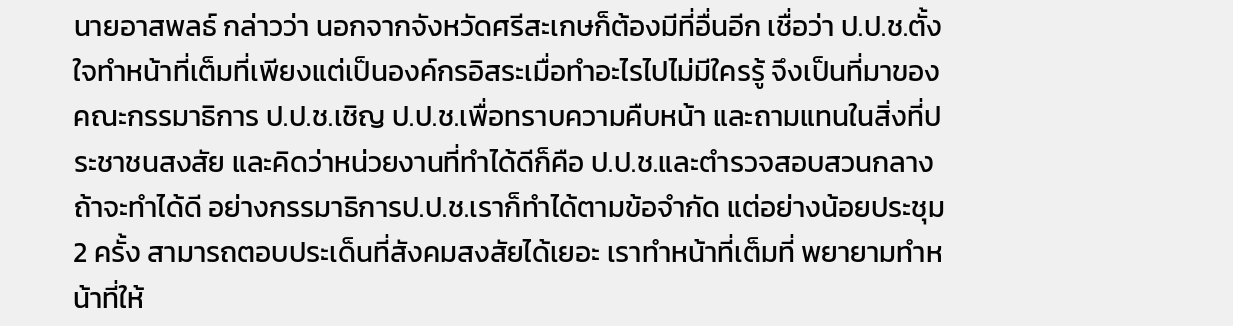นายอาสพลธ์ กล่าวว่า นอกจากจังหวัดศรีสะเกษก็ต้องมีที่อื่นอีก เชื่อว่า ป.ป.ช.ตั้งใจทำหน้าที่เต็มที่เพียงแต่เป็นองค์กรอิสระเมื่อทำอะไรไปไม่มีใครรู้ จึงเป็นที่มาของคณะกรรมาธิการ ป.ป.ช.เชิญ ป.ป.ช.เพื่อทราบความคืบหน้า และถามแทนในสิ่งที่ประชาชนสงสัย และคิดว่าหน่วยงานที่ทำได้ดีก็คือ ป.ป.ช.และตำรวจสอบสวนกลาง ถ้าจะทำได้ดี อย่างกรรมาธิการป.ป.ช.เราก็ทำได้ตามข้อจำกัด แต่อย่างน้อยประชุม 2 ครั้ง สามารถตอบประเด็นที่สังคมสงสัยได้เยอะ เราทำหน้าที่เต็มที่ พยายามทำหน้าที่ให้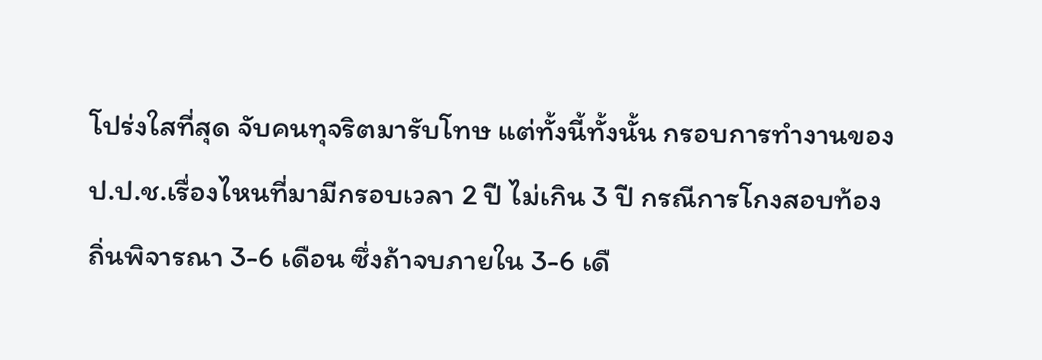โปร่งใสที่สุด จับคนทุจริตมารับโทษ แต่ทั้งนี้ทั้งนั้น กรอบการทำงานของ ป.ป.ช.เรื่องไหนที่มามีกรอบเวลา 2 ปี ไม่เกิน 3 ปี กรณีการโกงสอบท้องถิ่นพิจารณา 3-6 เดือน ซึ่งถ้าจบภายใน 3-6 เดื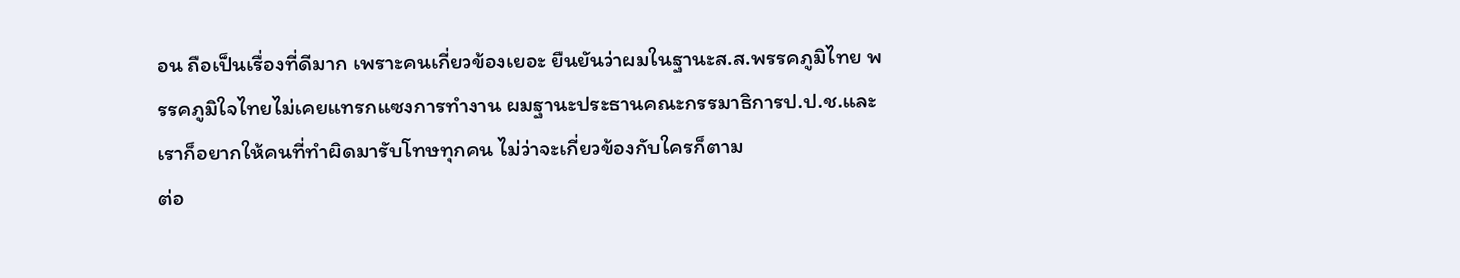อน ถือเป็นเรื่องที่ดีมาก เพราะคนเกี่ยวข้องเยอะ ยืนยันว่าผมในฐานะส.ส.พรรคภูมิไทย พรรคภูมิใจไทยไม่เคยแทรกแซงการทำงาน ผมฐานะประธานคณะกรรมาธิการป.ป.ช.และเราก็อยากให้คนที่ทำผิดมารับโทษทุกคน ไม่ว่าจะเกี่ยวข้องกับใครก็ตาม
ต่อ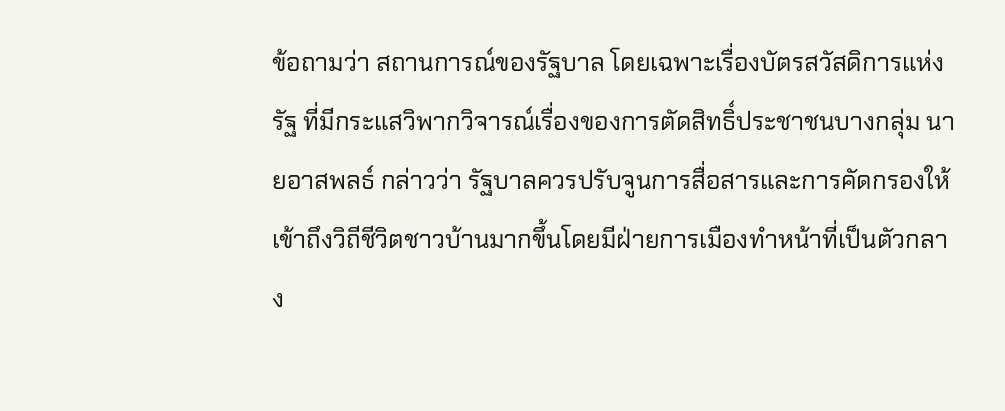ข้อถามว่า สถานการณ์ของรัฐบาล โดยเฉพาะเรื่องบัตรสวัสดิการแห่งรัฐ ที่มีกระแสวิพากวิจารณ์เรื่องของการตัดสิทธิ์ประชาชนบางกลุ่ม นายอาสพลธ์ กล่าวว่า รัฐบาลควรปรับจูนการสื่อสารและการคัดกรองให้เข้าถึงวิถีชีวิตชาวบ้านมากขึ้นโดยมีฝ่ายการเมืองทำหน้าที่เป็นตัวกลาง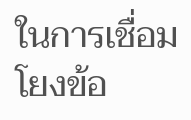ในการเชื่อมโยงข้อ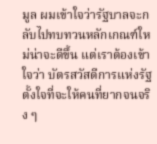มูล ผมเข้าใจว่ารัฐบาลจะกลับไปทบทวนหลักเกณฑ์ใหม่น่าจะดีขึ้น แต่เราต้องเข้าใจว่า บัตรสวัสดีการแห่งรัฐ ตั้งใจที่จะให้คนที่ยากจนจริง ๆ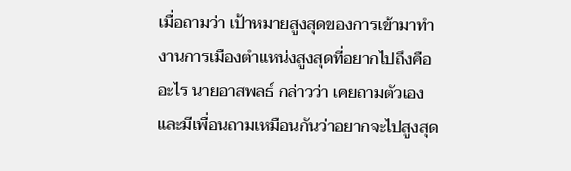เมื่อถามว่า เป้าหมายสูงสุดของการเข้ามาทำงานการเมืองตำแหน่งสูงสุดที่อยากไปถึงคืออะไร นายอาสพลธ์ กล่าวว่า เคยถามตัวเอง และมีเพื่อนถามเหมือนกันว่าอยากจะไปสูงสุด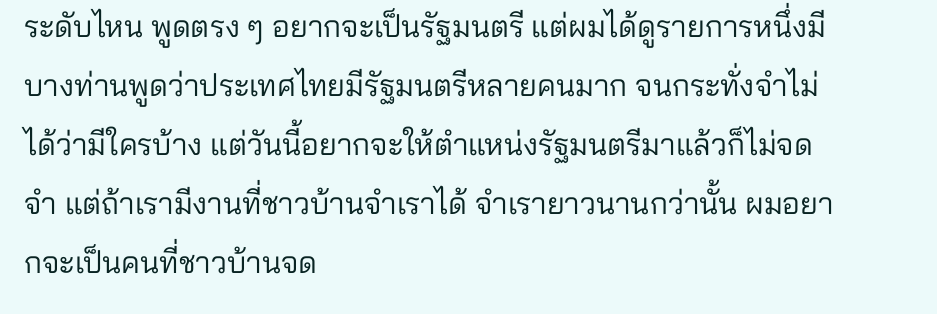ระดับไหน พูดตรง ๆ อยากจะเป็นรัฐมนตรี แต่ผมได้ดูรายการหนึ่งมีบางท่านพูดว่าประเทศไทยมีรัฐมนตรีหลายคนมาก จนกระทั่งจำไม่ได้ว่ามีใครบ้าง แต่วันนี้อยากจะให้ตำแหน่งรัฐมนตรีมาแล้วก็ไม่จดจำ แต่ถ้าเรามีงานที่ชาวบ้านจำเราได้ จำเรายาวนานกว่านั้น ผมอยากจะเป็นคนที่ชาวบ้านจด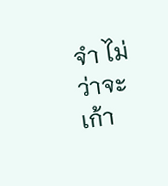จำ ไม่ว่าจะเก้า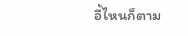อี้ไหนก็ตาม